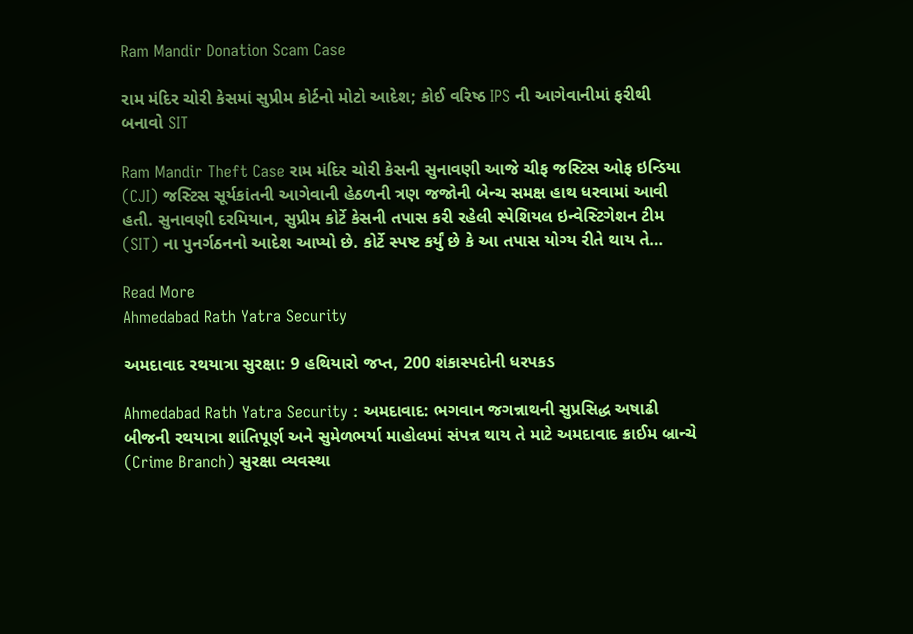Ram Mandir Donation Scam Case

રામ મંદિર ચોરી કેસમાં સુપ્રીમ કોર્ટનો મોટો આદેશ; કોઈ વરિષ્ઠ IPS ની આગેવાનીમાં ફરીથી બનાવો SIT

Ram Mandir Theft Case રામ મંદિર ચોરી કેસની સુનાવણી આજે ચીફ જસ્ટિસ ઓફ ઇન્ડિયા (CJI) જસ્ટિસ સૂર્યકાંતની આગેવાની હેઠળની ત્રણ જજોની બેન્ચ સમક્ષ હાથ ધરવામાં આવી હતી. સુનાવણી દરમિયાન, સુપ્રીમ કોર્ટે કેસની તપાસ કરી રહેલી સ્પેશિયલ ઇન્વેસ્ટિગેશન ટીમ (SIT) ના પુનર્ગઠનનો આદેશ આપ્યો છે. કોર્ટે સ્પષ્ટ કર્યું છે કે આ તપાસ યોગ્ય રીતે થાય તે…

Read More
Ahmedabad Rath Yatra Security

અમદાવાદ રથયાત્રા સુરક્ષા: 9 હથિયારો જપ્ત, 200 શંકાસ્પદોની ધરપકડ

Ahmedabad Rath Yatra Security : અમદાવાદ: ભગવાન જગન્નાથની સુપ્રસિદ્ધ અષાઢી બીજની રથયાત્રા શાંતિપૂર્ણ અને સુમેળભર્યા માહોલમાં સંપન્ન થાય તે માટે અમદાવાદ ક્રાઈમ બ્રાન્ચે (Crime Branch) સુરક્ષા વ્યવસ્થા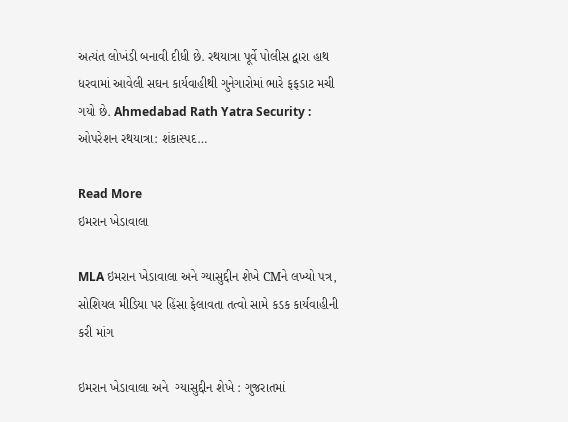અત્યંત લોખંડી બનાવી દીધી છે. રથયાત્રા પૂર્વે પોલીસ દ્વારા હાથ ધરવામાં આવેલી સઘન કાર્યવાહીથી ગુનેગારોમાં ભારે ફફડાટ મચી ગયો છે. Ahmedabad Rath Yatra Security : ઓપરેશન રથયાત્રા: શંકાસ્પદ…

Read More
ઇમરાન ખેડાવાલા

MLA ઇમરાન ખેડાવાલા અને ગ્યાસુદ્દીન શેખે CMને લખ્યો પત્ર, સોશિયલ મીડિયા પર હિંસા ફેલાવતા તત્વો સામે કડક કાર્યવાહીની કરી માંગ

ઇમરાન ખેડાવાલા અને  ગ્યાસુદ્દીન શેખે : ગુજરાતમાં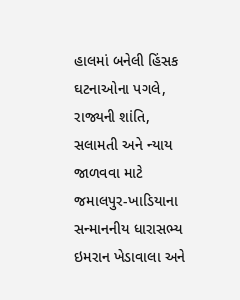હાલમાં બનેલી હિંસક ઘટનાઓના પગલે, રાજ્યની શાંતિ, સલામતી અને ન્યાય જાળવવા માટે જમાલપુર-ખાડિયાના સન્માનનીય ધારાસભ્ય ઇમરાન ખેડાવાલા અને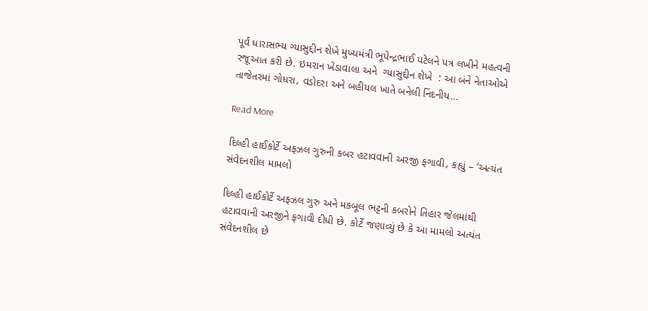પૂર્વ ધારાસભ્ય ગ્યાસુદ્દીન શેખે મુખ્યમંત્રી ભૂપેન્દ્રભાઈ પટેલને પત્ર લખીને મહત્વની રજૂઆત કરી છે. ઇમરાન ખેડાવાલા અને  ગ્યાસુદ્દીન શેખે  : આ બંને નેતાઓએ તાજેતરમાં ગોધરા, વડોદરા અને બહીયલ ખાતે બનેલી નિંદનીય…

Read More

દિલ્હી હાઈકોર્ટે અફઝલ ગુરુની કબર હટાવવાની અરજી ફગાવી, કહ્યું – ‘અત્યંત સંવેદનશીલ મામલો

દિલ્હી હાઈકોર્ટે અફઝલ ગુરુ અને મકબૂલ ભટ્ટની કબરોને તિહાર જેલમાંથી હટાવવાની અરજીને ફગાવી દીધી છે. કોર્ટે જણાવ્યું છે કે આ મામલો અત્યંત સંવેદનશીલ છે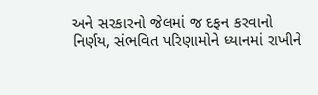અને સરકારનો જેલમાં જ દફન કરવાનો નિર્ણય, સંભવિત પરિણામોને ધ્યાનમાં રાખીને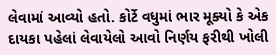લેવામાં આવ્યો હતો. કોર્ટે વધુમાં ભાર મૂક્યો કે એક દાયકા પહેલાં લેવાયેલો આવો નિર્ણય ફરીથી ખોલી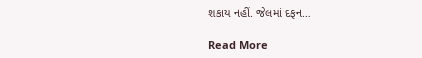શકાય નહીં. જેલમાં દફન…

Read More